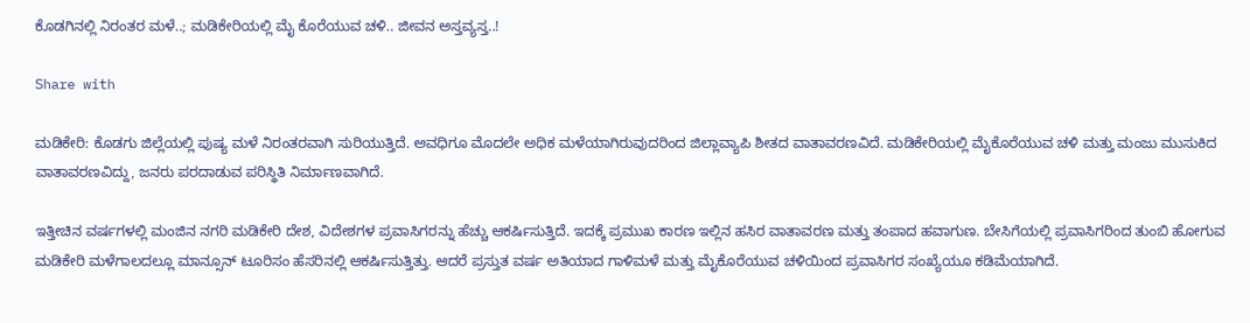ಕೊಡಗಿನಲ್ಲಿ ನಿರಂತರ ಮಳೆ..; ಮಡಿಕೇರಿಯಲ್ಲಿ ಮೈ ಕೊರೆಯುವ ಚಳಿ.. ಜೀವನ ಅಸ್ತವ್ಯಸ್ತ..!

Share with

ಮಡಿಕೇರಿ: ಕೊಡಗು ಜಿಲ್ಲೆಯಲ್ಲಿ ಪುಷ್ಯ ಮಳೆ ನಿರಂತರವಾಗಿ ಸುರಿಯುತ್ತಿದೆ. ಅವಧಿಗೂ ಮೊದಲೇ ಅಧಿಕ ಮಳೆಯಾಗಿರುವುದರಿಂದ ಜಿಲ್ಲಾವ್ಯಾಪಿ ಶೀತದ ವಾತಾವರಣವಿದೆ. ಮಡಿಕೇರಿಯಲ್ಲಿ ಮೈಕೊರೆಯುವ ಚಳಿ ಮತ್ತು ಮಂಜು ಮುಸುಕಿದ ವಾತಾವರಣವಿದ್ದು, ಜನರು ಪರದಾಡುವ ಪರಿಸ್ಥಿತಿ ನಿರ್ಮಾಣವಾಗಿದೆ.

ಇತ್ತೀಚಿನ ವರ್ಷಗಳಲ್ಲಿ ಮಂಜಿನ ನಗರಿ ಮಡಿಕೇರಿ ದೇಶ, ವಿದೇಶಗಳ ಪ್ರವಾಸಿಗರನ್ನು ಹೆಚ್ಚು ಆಕರ್ಷಿಸುತ್ತಿದೆ. ಇದಕ್ಕೆ ಪ್ರಮುಖ ಕಾರಣ ಇಲ್ಲಿನ ಹಸಿರ ವಾತಾವರಣ ಮತ್ತು ತಂಪಾದ ಹವಾಗುಣ. ಬೇಸಿಗೆಯಲ್ಲಿ ಪ್ರವಾಸಿಗರಿಂದ ತುಂಬಿ ಹೋಗುವ ಮಡಿಕೇರಿ ಮಳೆಗಾಲದಲ್ಲೂ ಮಾನ್ಸೂನ್ ಟೂರಿಸಂ ಹೆಸರಿನಲ್ಲಿ ಆಕರ್ಷಿಸುತ್ತಿತ್ತು. ಆದರೆ ಪ್ರಸ್ತುತ ವರ್ಷ ಅತಿಯಾದ ಗಾಳಿಮಳೆ ಮತ್ತು ಮೈಕೊರೆಯುವ ಚಳಿಯಿಂದ ಪ್ರವಾಸಿಗರ ಸಂಖ್ಯೆಯೂ ಕಡಿಮೆಯಾಗಿದೆ.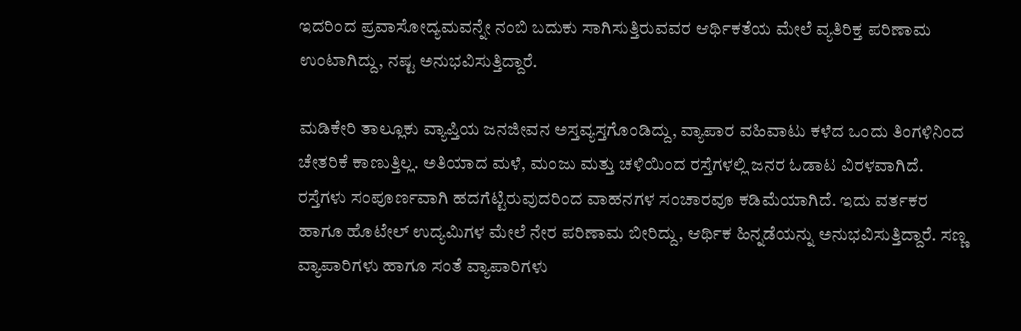ಇದರಿಂದ ಪ್ರವಾಸೋದ್ಯಮವನ್ನೇ ನಂಬಿ ಬದುಕು ಸಾಗಿಸುತ್ತಿರುವವರ ಆರ್ಥಿಕತೆಯ ಮೇಲೆ ವ್ಯತಿರಿಕ್ತ ಪರಿಣಾಮ ಉಂಟಾಗಿದ್ದು, ನಷ್ಟ ಅನುಭವಿಸುತ್ತಿದ್ದಾರೆ.

ಮಡಿಕೇರಿ ತಾಲ್ಲೂಕು ವ್ಯಾಪ್ತಿಯ ಜನಜೀವನ ಅಸ್ತವ್ಯಸ್ತಗೊಂಡಿದ್ದು, ವ್ಯಾಪಾರ ವಹಿವಾಟು ಕಳೆದ ಒಂದು ತಿಂಗಳಿನಿಂದ ಚೇತರಿಕೆ ಕಾಣುತ್ತಿಲ್ಲ. ಅತಿಯಾದ ಮಳೆ, ಮಂಜು ಮತ್ತು ಚಳಿಯಿಂದ ರಸ್ತೆಗಳಲ್ಲಿ ಜನರ ಓಡಾಟ ವಿರಳವಾಗಿದೆ. ರಸ್ತೆಗಳು ಸಂಪೂರ್ಣವಾಗಿ ಹದಗೆಟ್ಟಿರುವುದರಿಂದ ವಾಹನಗಳ ಸಂಚಾರವೂ ಕಡಿಮೆಯಾಗಿದೆ. ಇದು ವರ್ತಕರ ಹಾಗೂ ಹೊಟೇಲ್ ಉದ್ಯಮಿಗಳ ಮೇಲೆ ನೇರ ಪರಿಣಾಮ ಬೀರಿದ್ದು, ಆರ್ಥಿಕ ಹಿನ್ನಡೆಯನ್ನು ಅನುಭವಿಸುತ್ತಿದ್ದಾರೆ. ಸಣ್ಣ ವ್ಯಾಪಾರಿಗಳು ಹಾಗೂ ಸಂತೆ ವ್ಯಾಪಾರಿಗಳು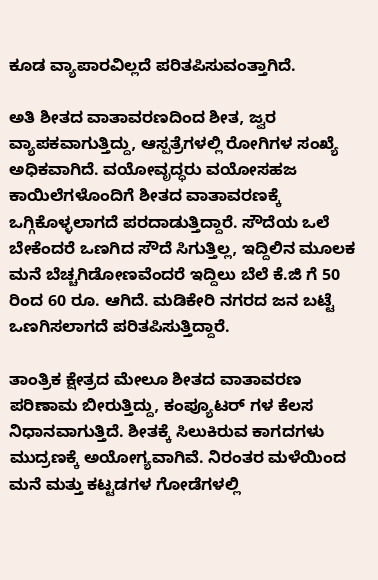ಕೂಡ ವ್ಯಾಪಾರವಿಲ್ಲದೆ ಪರಿತಪಿಸುವಂತ್ತಾಗಿದೆ.

ಅತಿ ಶೀತದ ವಾತಾವರಣದಿಂದ ಶೀತ, ಜ್ವರ ವ್ಯಾಪಕವಾಗುತ್ತಿದ್ದು, ಆಸ್ಪತ್ರೆಗಳಲ್ಲಿ ರೋಗಿಗಳ ಸಂಖ್ಯೆ ಅಧಿಕವಾಗಿದೆ. ವಯೋವೃದ್ಧರು ವಯೋಸಹಜ ಕಾಯಿಲೆಗಳೊಂದಿಗೆ ಶೀತದ ವಾತಾವರಣಕ್ಕೆ ಒಗ್ಗಿಕೊಳ್ಳಲಾಗದೆ ಪರದಾಡುತ್ತಿದ್ದಾರೆ. ಸೌದೆಯ ಒಲೆ ಬೇಕೆಂದರೆ ಒಣಗಿದ ಸೌದೆ ಸಿಗುತ್ತಿಲ್ಲ, ಇದ್ದಿಲಿನ ಮೂಲಕ ಮನೆ ಬೆಚ್ಚಗಿಡೋಣವೆಂದರೆ ಇದ್ದಿಲು ಬೆಲೆ ಕೆ.ಜಿ ಗೆ 50 ರಿಂದ 60 ರೂ. ಆಗಿದೆ. ಮಡಿಕೇರಿ ನಗರದ ಜನ ಬಟ್ಟೆ ಒಣಗಿಸಲಾಗದೆ ಪರಿತಪಿಸುತ್ತಿದ್ದಾರೆ.

ತಾಂತ್ರಿಕ ಕ್ಷೇತ್ರದ ಮೇಲೂ ಶೀತದ ವಾತಾವರಣ ಪರಿಣಾಮ ಬೀರುತ್ತಿದ್ದು, ಕಂಪ್ಯೂಟರ್ ಗಳ ಕೆಲಸ ನಿಧಾನವಾಗುತ್ತಿದೆ. ಶೀತಕ್ಕೆ ಸಿಲುಕಿರುವ ಕಾಗದಗಳು ಮುದ್ರಣಕ್ಕೆ ಅಯೋಗ್ಯವಾಗಿವೆ. ನಿರಂತರ ಮಳೆಯಿಂದ ಮನೆ ಮತ್ತು ಕಟ್ಟಡಗಳ ಗೋಡೆಗಳಲ್ಲಿ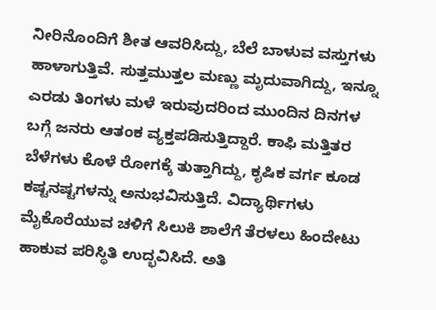ನೀರಿನೊಂದಿಗೆ ಶೀತ ಆವರಿಸಿದ್ದು, ಬೆಲೆ ಬಾಳುವ ವಸ್ತುಗಳು ಹಾಳಾಗುತ್ತಿವೆ. ಸುತ್ತಮುತ್ತಲ ಮಣ್ಣು ಮೃದುವಾಗಿದ್ದು, ಇನ್ನೂ ಎರಡು ತಿಂಗಳು ಮಳೆ ಇರುವುದರಿಂದ ಮುಂದಿನ ದಿನಗಳ ಬಗ್ಗೆ ಜನರು ಆತಂಕ ವ್ಯಕ್ತಪಡಿಸುತ್ತಿದ್ದಾರೆ. ಕಾಫಿ ಮತ್ತಿತರ ಬೆಳೆಗಳು ಕೊಳೆ ರೋಗಕ್ಕೆ ತುತ್ತಾಗಿದ್ದು, ಕೃಷಿಕ ವರ್ಗ ಕೂಡ ಕಷ್ಟನಷ್ಟಗಳನ್ನು ಅನುಭವಿಸುತ್ತಿದೆ. ವಿದ್ಯಾರ್ಥಿಗಳು ಮೈಕೊರೆಯುವ ಚಳಿಗೆ ಸಿಲುಕಿ ಶಾಲೆಗೆ ತೆರಳಲು ಹಿಂದೇಟು ಹಾಕುವ ಪರಿಸ್ಥಿತಿ ಉದ್ಭವಿಸಿದೆ. ಅತಿ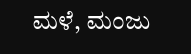ಮಳೆ, ಮಂಜು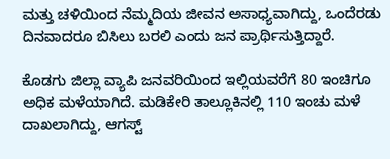ಮತ್ತು ಚಳಿಯಿಂದ ನೆಮ್ಮದಿಯ ಜೀವನ ಅಸಾಧ್ಯವಾಗಿದ್ದು, ಒಂದೆರಡು ದಿನವಾದರೂ ಬಿಸಿಲು ಬರಲಿ ಎಂದು ಜನ ಪ್ರಾರ್ಥಿಸುತ್ತಿದ್ದಾರೆ.

ಕೊಡಗು ಜಿಲ್ಲಾ ವ್ಯಾಪಿ ಜನವರಿಯಿಂದ ಇಲ್ಲಿಯವರೆಗೆ 80 ಇಂಚಿಗೂ ಅಧಿಕ ಮಳೆಯಾಗಿದೆ. ಮಡಿಕೇರಿ ತಾಲ್ಲೂಕಿನಲ್ಲಿ 110 ಇಂಚು ಮಳೆ ದಾಖಲಾಗಿದ್ದು, ಆಗಸ್ಟ್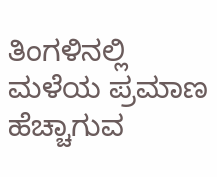ತಿಂಗಳಿನಲ್ಲಿ ಮಳೆಯ ಪ್ರಮಾಣ ಹೆಚ್ಚಾಗುವ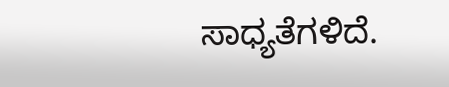ಸಾಧ್ಯತೆಗಳಿದೆ.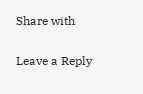Share with

Leave a Reply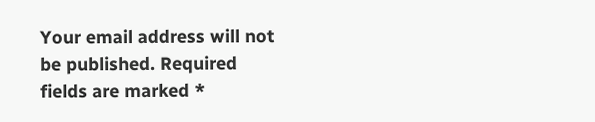Your email address will not be published. Required fields are marked *